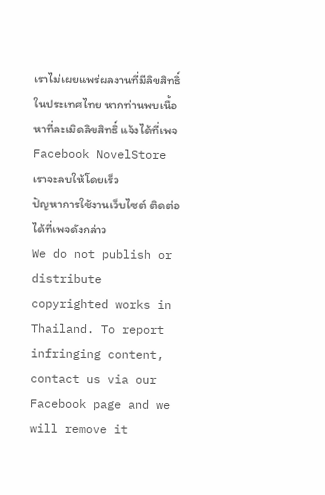เราไม่เผยแพร่ผลงานที่มีลิขสิทธิ์ในประเทศไทย หากท่านพบเนื้อหาที่ละเมิดลิขสิทธิ์ แจ้งได้ที่เพจ Facebook NovelStore เราจะลบให้โดยเร็ว
ปัญหาการใช้งานเว็บไซต์ ติดต่อได้ที่เพจดังกล่าว
We do not publish or distribute copyrighted works in Thailand. To report infringing content, contact us via our Facebook page and we will remove it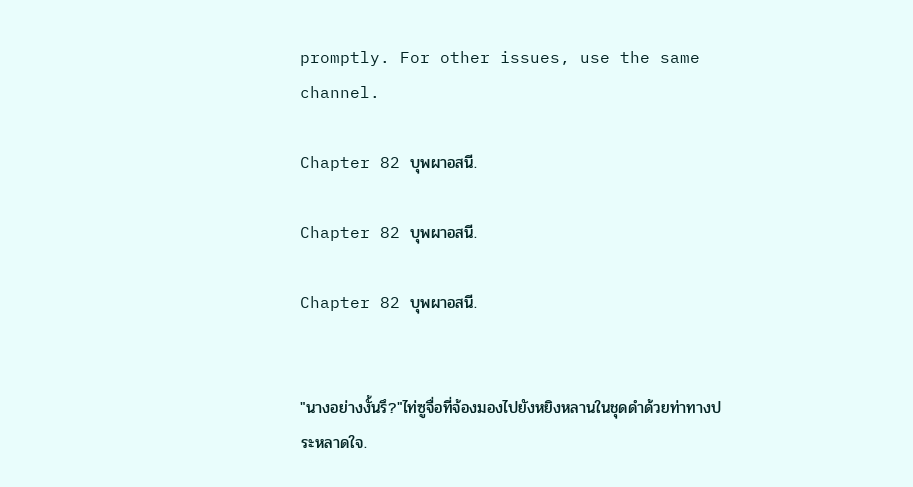promptly. For other issues, use the same channel.

Chapter 82 บุพผาอสนี.

Chapter 82 บุพผาอสนี.

Chapter 82 บุพผาอสนี.


"นางอย่างงั้นรึ?"ไท่ซูจื่อที่จ้องมองไปยังหยิงหลานในชุดดำด้วยท่าทางประหลาดใจ.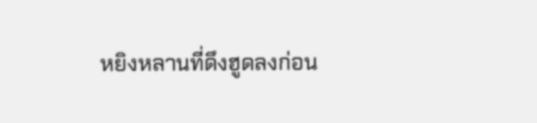หยิงหลานที่ดึงฮูดลงก่อน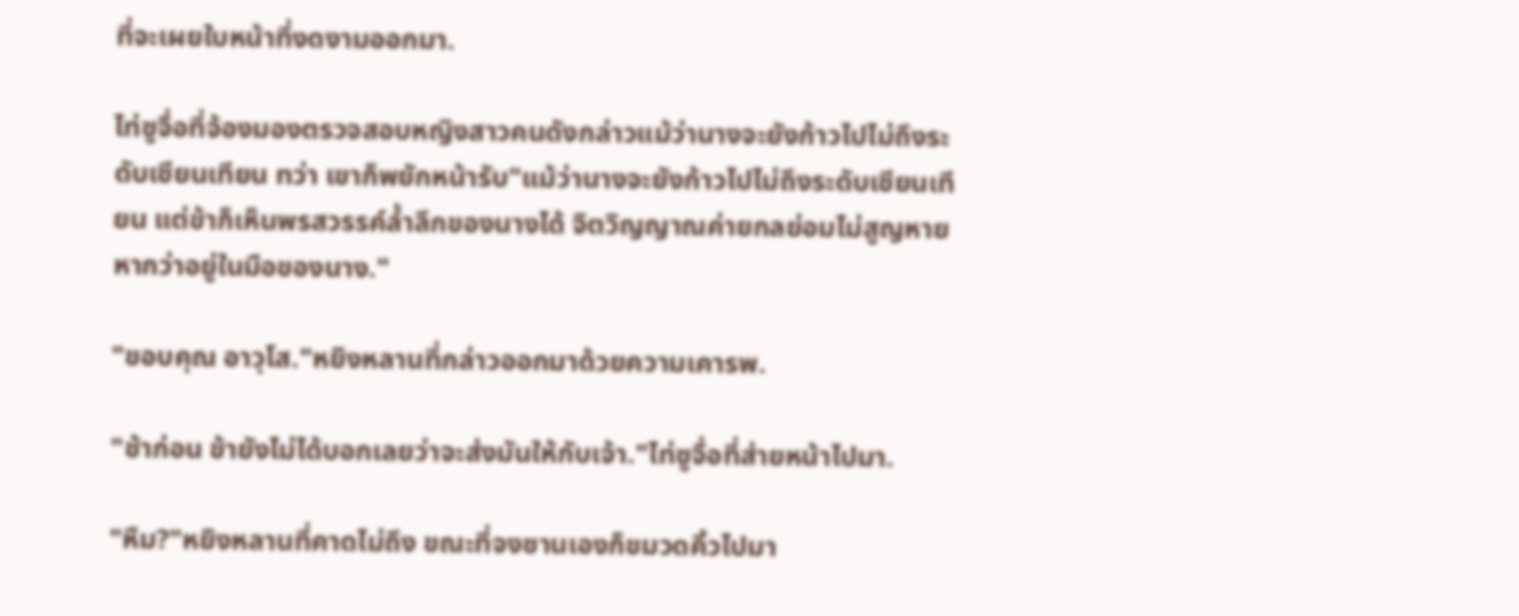ที่จะเผยใบหน้าที่งดงามออกมา.

ไท่ซูจื่อที่จ้องมองตรวจสอบหญิงสาวคนดังกล่าวแม้ว่านางจะยังก้าวไปไม่ถึงระดับเซียนเทียน ทว่า เขาก็พยักหน้ารับ"แม้ว่านางจะยังก้าวไปไม่ถึงระดับเซียนเทียน แต่ข้าก็เห็นพรสวรรค์ล้ำลึกของนางได้ จิตวิญญาณค่ายกลย่อมไม่สูญหายหากว่าอยู่ในมือของนาง."

"ขอบคุณ อาวุโส."หยิงหลานที่กล่าวออกมาด้วยความเคารพ.

"ช้าก่อน ข้ายังไม่ได้บอกเลยว่าจะส่งมันให้กับเจ้า."ไท่ซูจื่อที่ส่ายหน้าไปมา.

"หืม?"หยิงหลานที่คาดไม่ถึง ขณะที่จงซานเองก็ขมวดคิ้วไปมา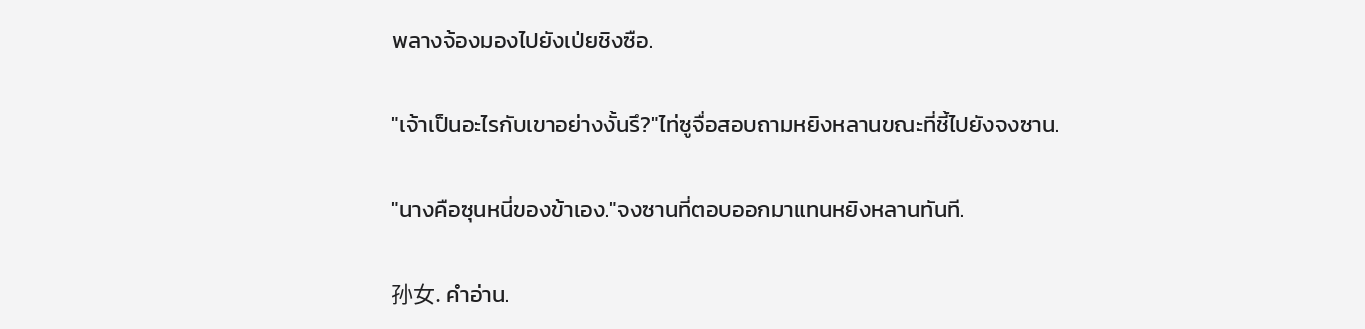พลางจ้องมองไปยังเป่ยชิงซือ.

"เจ้าเป็นอะไรกับเขาอย่างงั้นรึ?"ไท่ซูจื่อสอบถามหยิงหลานขณะที่ชี้ไปยังจงซาน.

"นางคือซุนหนี่ของข้าเอง."จงซานที่ตอบออกมาแทนหยิงหลานทันที.

孙女. คำอ่าน.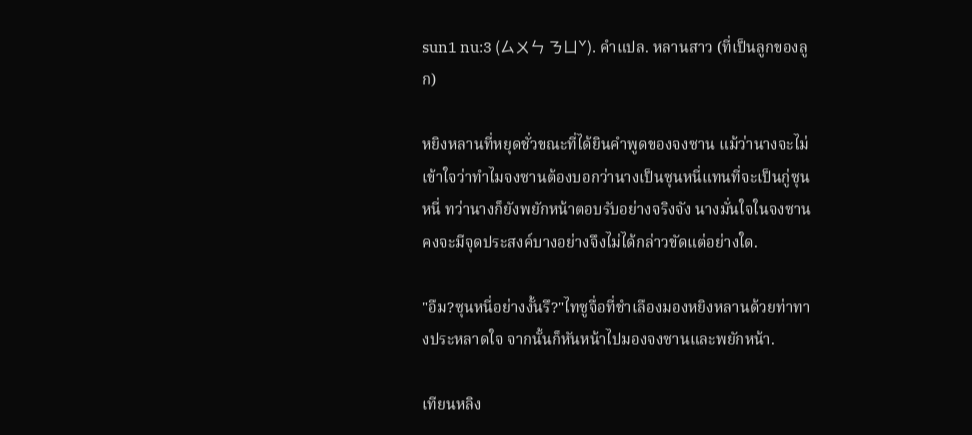sun1 nu:3 (ㄙㄨㄣ ㄋㄩˇ). คำแปล. หลานสาว (ที่เป็นลูกของลูก)

หยิงหลานที่หยุดชั่วขณะที่ได้ยินคำพูดของจงซาน แม้ว่านางจะไม่เข้าใจว่าทำไมจงซานต้องบอกว่านางเป็นซุนหนี่แทนที่จะเป็นกู่ซุนหนี่ ทว่านางก็ยังพยักหน้าตอบรับอย่างจริงจัง นางมั่นใจในจงซานคงจะมีจุดประสงค์บางอย่างจึงไม่ได้กล่าวขัดแต่อย่างใด.

"อืม?ซุนหนี่อย่างงั้นรึ?"ไทซูจื่อที่ชำเลืองมองหยิงหลานด้วยท่าทางประหลาดใจ จากนั้นก็หันหน้าไปมองจงซานและพยักหน้า.

เทียนหลิง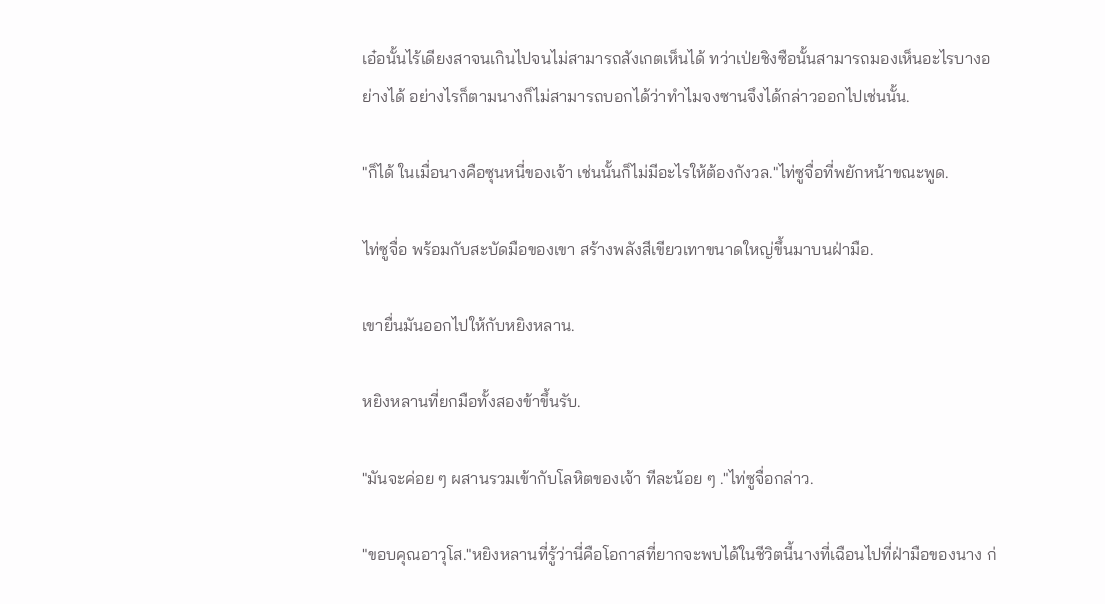เอ๋อนั้นไร้เดียงสาจนเกินไปจนไม่สามารถสังเกตเห็นได้ ทว่าเป่ยชิงซือนั้นสามารถมองเห็นอะไรบางอย่างได้ อย่างไรก็ตามนางก็ไม่สามารถบอกได้ว่าทำไมจงซานจึงได้กล่าวออกไปเช่นนั้น.

"ก็ได้ ในเมื่อนางคือซุนหนี่ของเจ้า เช่นนั้นก็ไม่มีอะไรให้ต้องกังวล."ไท่ซูจื่อที่พยักหน้าขณะพูด.

ไท่ซูจื่อ พร้อมกับสะบัดมือของเขา สร้างพลังสีเขียวเทาขนาดใหญ่ขึ้นมาบนฝ่ามือ.

เขายื่นมันออกไปให้กับหยิงหลาน.

หยิงหลานที่ยกมือทั้งสองข้าขึ้นรับ.

"มันจะค่อย ๆ ผสานรวมเข้ากับโลหิตของเจ้า ทีละน้อย ๆ ."ไท่ซูจื่อกล่าว.

"ขอบคุณอาวุโส."หยิงหลานที่รู้ว่านี่คือโอกาสที่ยากจะพบได้ในชีวิตนี้นางที่เฉือนไปที่ฝ่ามือของนาง ก่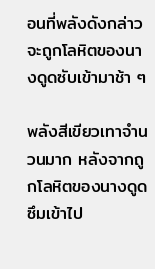อนที่พลังดังกล่าวจะถูกโลหิตของนางดูดซับเข้ามาช้า ๆ

พลังสีเขียวเทาจำนวนมาก หลังจากถูกโลหิตของนางดูดซึมเข้าไป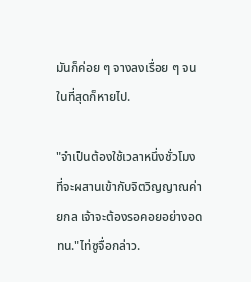มันก็ค่อย ๆ จางลงเรื่อย ๆ จนในที่สุดก็หายไป.

"จำเป็นต้องใช้เวลาหนึ่งชั่วโมงที่จะผสานเข้ากับจิตวิญญาณค่ายกล เจ้าจะต้องรอคอยอย่างอดทน."ไท่ซูจื่อกล่าว.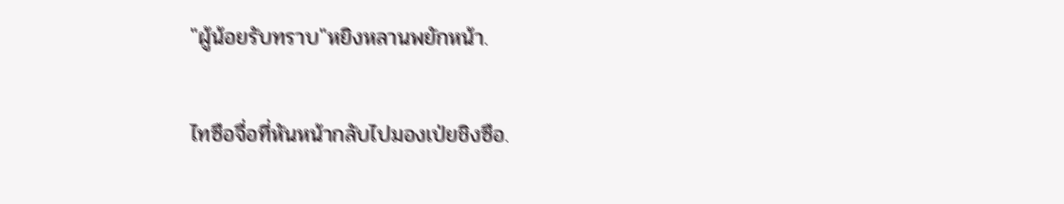"ผู้น้อยรับทราบ"หยิงหลานพยักหน้า.

ไทซือจื่อที่หันหน้ากลับไปมองเป่ยชิงซือ.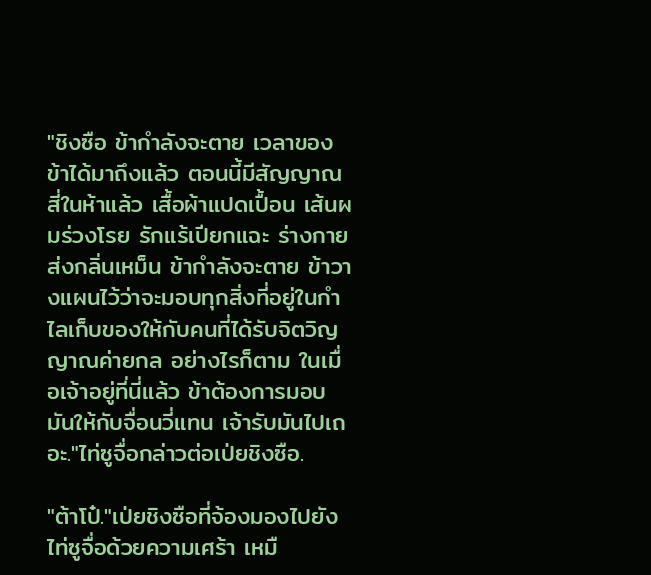"ชิงซือ ข้ากำลังจะตาย เวลาของข้าได้มาถึงแล้ว ตอนนี้มีสัญญาณสี่ในห้าแล้ว เสื้อผ้าแปดเปื้อน เส้นผมร่วงโรย รักแร้เปียกแฉะ ร่างกายส่งกลิ่นเหม็น ข้ากำลังจะตาย ข้าวางแผนไว้ว่าจะมอบทุกสิ่งที่อยู่ในกำไลเก็บของให้กับคนที่ได้รับจิตวิญญาณค่ายกล อย่างไรก็ตาม ในเมื่อเจ้าอยู่ที่นี่แล้ว ข้าต้องการมอบมันให้กับจื่อนวี่แทน เจ้ารับมันไปเถอะ."ไท่ซูจื่อกล่าวต่อเป่ยชิงซือ.

"ต้าโป๋."เป่ยชิงซือที่จ้องมองไปยังไท่ซูจื่อด้วยความเศร้า เหมื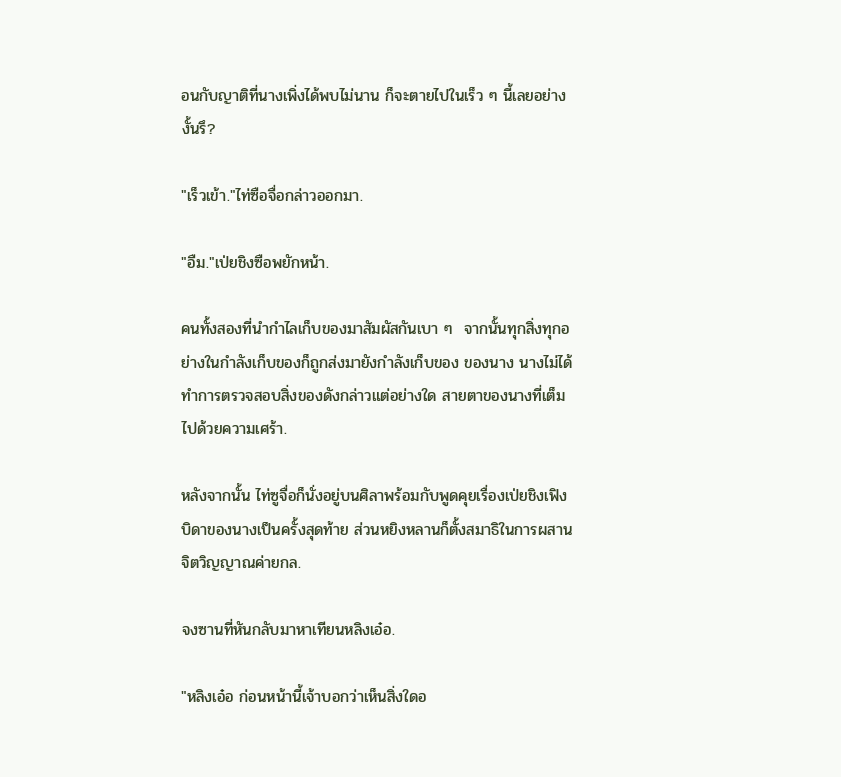อนกับญาติที่นางเพิ่งได้พบไม่นาน ก็จะตายไปในเร็ว ๆ นี้เลยอย่างงั้นรึ?

"เร็วเข้า."ไท่ซือจื่อกล่าวออกมา.

"อืม."เป่ยชิงซือพยักหน้า.

คนทั้งสองที่นำกำไลเก็บของมาสัมผัสกันเบา ๆ  จากนั้นทุกสิ่งทุกอย่างในกำลังเก็บของก็ถูกส่งมายังกำลังเก็บของ ของนาง นางไม่ได้ทำการตรวจสอบสิ่งของดังกล่าวแต่อย่างใด สายตาของนางที่เต็มไปด้วยความเศร้า.

หลังจากนั้น ไท่ซูจื่อก็นั่งอยู่บนศิลาพร้อมกับพูดคุยเรื่องเป่ยชิงเฟิง บิดาของนางเป็นครั้งสุดท้าย ส่วนหยิงหลานก็ตั้งสมาธิในการผสานจิตวิญญาณค่ายกล.

จงซานที่หันกลับมาหาเทียนหลิงเอ๋อ.

"หลิงเอ๋อ ก่อนหน้านี้เจ้าบอกว่าเห็นสิ่งใดอ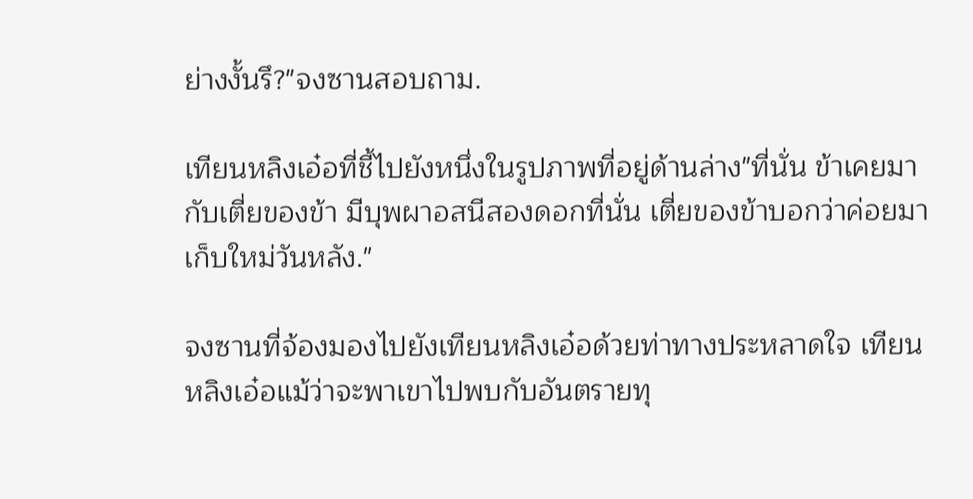ย่างงั้นรึ?"จงซานสอบถาม.

เทียนหลิงเอ๋อที่ชี้ไปยังหนึ่งในรูปภาพที่อยู่ด้านล่าง"ที่นั่น ข้าเคยมากับเตี่ยของข้า มีบุพผาอสนีสองดอกที่นั่น เตี่ยของข้าบอกว่าค่อยมาเก็บใหม่วันหลัง."

จงซานที่จ้องมองไปยังเทียนหลิงเอ๋อด้วยท่าทางประหลาดใจ เทียนหลิงเอ๋อแม้ว่าจะพาเขาไปพบกับอันตรายทุ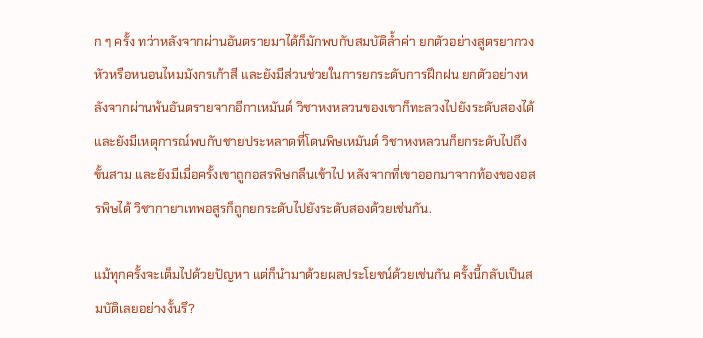ก ๆ ครั้ง ทว่าหลังจากผ่านอันตรายมาได้ก็มักพบกับสมบัติล้ำค่า ยกตัวอย่างสูตรยากวงหัวหรือหนอนไหมมังกรเก้าสี และยังมีส่วนช่วยในการยกระดับการฝึกฝน ยกตัวอย่างหลังจากผ่านพ้นอันตรายจากอีกาเหมันต์ วิชาหงหลวนของเขาก็ทะลวงไปยังระดับสองได้ และยังมีเหตุการณ์พบกับชายประหลาดที่โดนพิษเหมันต์ วิชาหงหลวนก็ยกระดับไปถึงขั้นสาม และยังมีเมื่อครั้งเขาถูกอสรพิษกลืนเข้าไป หลังจากที่เขาออกมาจากท้องของอสรพิษได้ วิชากายาเทพอสูรก็ถูกยกระดับไปยังระดับสองด้วยเช่นกัน.

แม้ทุกครั้งจะเต็มไปด้วยปัญหา แต่ก็นำมาด้วยผลประโยชน์ด้วยเช่นกัน ครั้งนี้กลับเป็นสมบัติเลยอย่างงั้นรึ?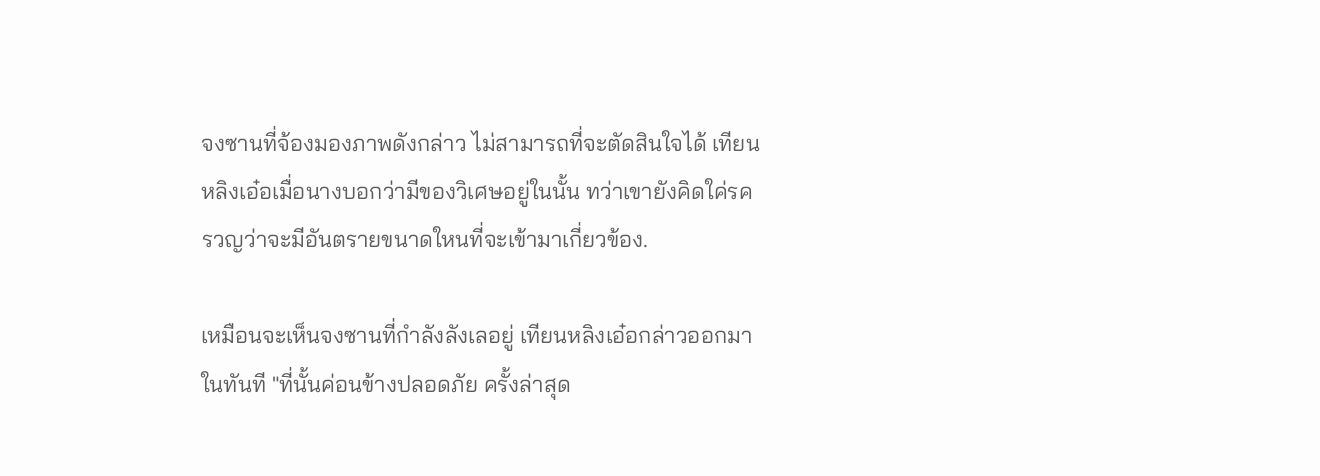จงซานที่จ้องมองภาพดังกล่าว ไม่สามารถที่จะตัดสินใจได้ เทียนหลิงเอ๋อเมื่อนางบอกว่ามีของวิเศษอยู่ในนั้น ทว่าเขายังคิดใค่รครวญว่าจะมีอันตรายขนาดใหนที่จะเข้ามาเกี่ยวข้อง.

เหมือนจะเห็นจงซานที่กำลังลังเลอยู่ เทียนหลิงเอ๋อกล่าวออกมาในทันที "ที่นั้นค่อนข้างปลอดภัย ครั้งล่าสุด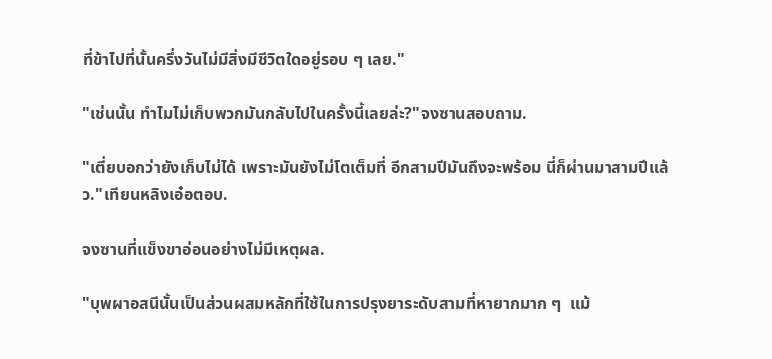ที่ข้าไปที่นั้นครึ่งวันไม่มีสิ่งมีชีวิตใดอยู่รอบ ๆ เลย."

"เช่นนั้น ทำไมไม่เก็บพวกมันกลับไปในครั้งนี้เลยล่ะ?"จงซานสอบถาม.

"เตี่ยบอกว่ายังเก็บไม่ได้ เพราะมันยังไม่โตเต็มที่ อีกสามปีมันถึงจะพร้อม นี่ก็ผ่านมาสามปีแล้ว."เทียนหลิงเอ๋อตอบ.

จงซานที่แข็งขาอ่อนอย่างไม่มีเหตุผล.

"บุพผาอสนีนั้นเป็นส่วนผสมหลักที่ใช้ในการปรุงยาระดับสามที่หายากมาก ๆ  แม้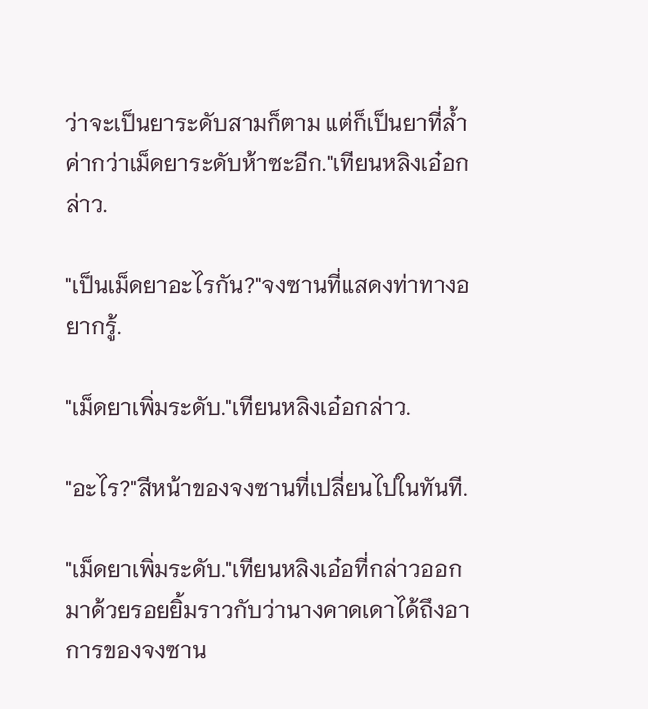ว่าจะเป็นยาระดับสามก็ตาม แต่ก็เป็นยาที่ล้ำค่ากว่าเม็ดยาระดับห้าซะอีก."เทียนหลิงเอ๋อกล่าว.

"เป็นเม็ดยาอะไรกัน?"จงซานที่แสดงท่าทางอยากรู้.

"เม็ดยาเพิ่มระดับ."เทียนหลิงเอ๋อกล่าว.

"อะไร?"สีหน้าของจงซานที่เปลี่ยนไปในทันที.

"เม็ดยาเพิ่มระดับ."เทียนหลิงเอ๋อที่กล่าวออกมาด้วยรอยยิ้มราวกับว่านางคาดเดาได้ถึงอาการของจงซาน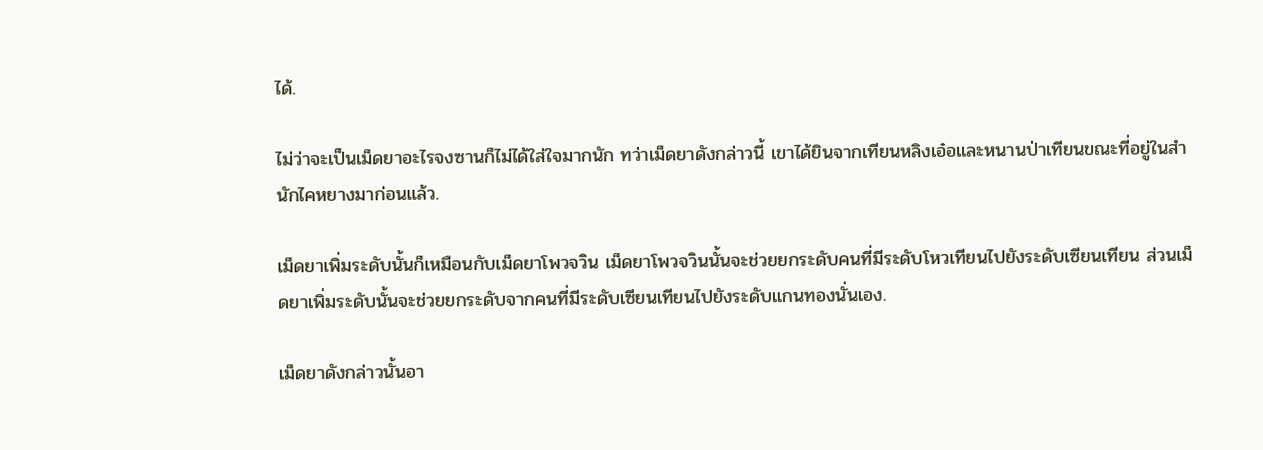ได้.

ไม่ว่าจะเป็นเม็ดยาอะไรจงซานก็ไม่ได้ใส่ใจมากนัก ทว่าเม็ดยาดังกล่าวนี้ เขาได้ยินจากเทียนหลิงเอ๋อและหนานป่าเทียนขณะที่อยู่ในสำนักไคหยางมาก่อนแล้ว.

เม็ดยาเพิ่มระดับนั้นก็เหมือนกับเม็ดยาโพวจวิน เม็ดยาโพวจวินนั้นจะช่วยยกระดับคนที่มีระดับโหวเทียนไปยังระดับเซียนเทียน ส่วนเม็ดยาเพิ่มระดับนั้นจะช่วยยกระดับจากคนที่มีระดับเซียนเทียนไปยังระดับแกนทองนั่นเอง.

เม็ดยาดังกล่าวนั้นอา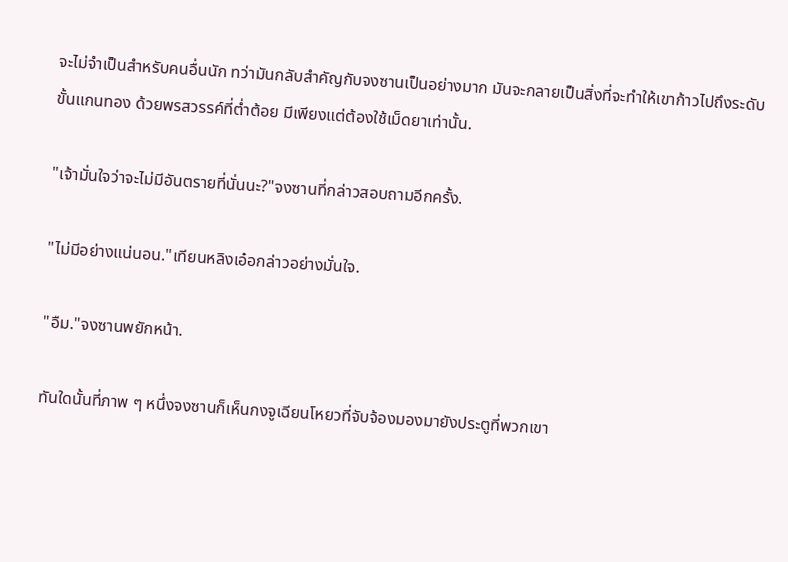จะไม่จำเป็นสำหรับคนอื่นนัก ทว่ามันกลับสำคัญกับจงซานเป็นอย่างมาก มันจะกลายเป็นสิ่งที่จะทำให้เขาก้าวไปถึงระดับขั้นแกนทอง ด้วยพรสวรรค์ที่ต่ำต้อย มีเพียงแต่ต้องใช้เม็ดยาเท่านั้น.

"เจ้ามั่นใจว่าจะไม่มีอันตรายที่นั่นนะ?"จงซานที่กล่าวสอบถามอีกครั้ง.

"ไม่มีอย่างแน่นอน."เทียนหลิงเอ๋อกล่าวอย่างมั่นใจ.

"อืม."จงซานพยักหน้า.

ทันใดนั้นที่ภาพ ๆ หนึ่งจงซานก็เห็นกงจูเฉียนโหยวที่จับจ้องมองมายังประตูที่พวกเขา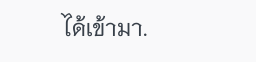ได้เข้ามา.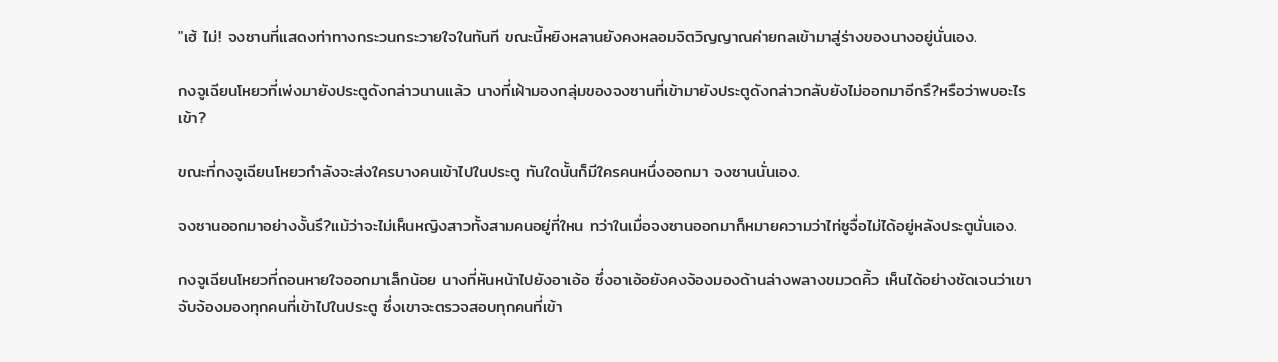"เฮ้ ไม่! จงซานที่แสดงท่าทางกระวนกระวายใจในทันที ขณะนี้หยิงหลานยังคงหลอมจิตวิญญาณค่ายกลเข้ามาสู่ร่างของนางอยู่นั่นเอง.

กงจูเฉียนโหยวที่เพ่งมายังประตูดังกล่าวนานแล้ว นางที่เฝ้ามองกลุ่มของจงซานที่เข้ามายังประตูดังกล่าวกลับยังไม่ออกมาอีกรึ?หรือว่าพบอะไรเข้า?

ขณะที่กงจูเฉียนโหยวกำลังจะส่งใครบางคนเข้าไปในประตู ทันใดนั้นก็มีใครคนหนึ่งออกมา จงซานนั่นเอง.

จงซานออกมาอย่างงั้นรึ?แม้ว่าจะไม่เห็นหญิงสาวทั้งสามคนอยู่ที่ใหน ทว่าในเมื่อจงซานออกมาก็หมายความว่าไท่ซูจื่อไม่ได้อยู่หลังประตูนั่นเอง.

กงจูเฉียนโหยวที่ถอนหายใจออกมาเล็กน้อย นางที่หันหน้าไปยังอาเอ้อ ซึ่งอาเอ้อยังคงจ้องมองด้านล่างพลางขมวดคิ้ว เห็นได้อย่างชัดเจนว่าเขาจับจ้องมองทุกคนที่เข้าไปในประตู ซึ่งเขาจะตรวจสอบทุกคนที่เข้า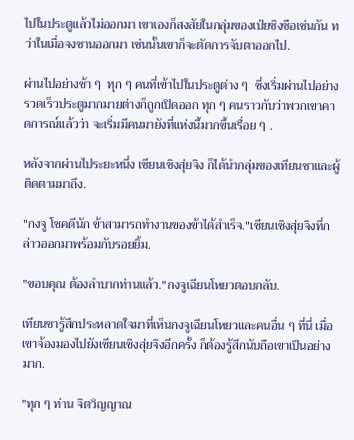ไปในประตูแล้วไม่ออกมา เขาเองก็สงสัยในกลุ่มของเป่ยชิงซือเช่นกัน ทว่าในเมื่อจงซานออกมา เช่นนั้นเขาก็จะตัดการจับตาออกไป.

ผ่านไปอย่างช้า ๆ  ทุก ๆ คนที่เข้าไปในประตูต่าง ๆ  ซึ่งเริ่มผ่านไปอย่างรวดเร็วประตูมากมายต่างก็ถูกเปิดออก ทุก ๆ คนราวกับว่าพวกเขาคาดการณ์แล้วว่า จะเริ่มมีคนมายังที่แห่งนี้มากขึ้นเรื่อย ๆ .

หลังจากผ่านไประยะหนึ่ง เซียนเซิงสุ่ยจิง ก็ได้นำกลุ่มของเทียนชาและผู้ติดตามมาถึง.

"กงจู โชคดีนัก ข้าสามารถทำงานของข้าได้สำเร็จ."เซียนเซิงสุ่ยจิงที่กล่าวออกมาพร้อมกับรอยยิ้ม.

"ขอบคุณ ต้องลำบากท่านแล้ว."กงจูเฉียนโหยวตอบกลับ.

เทียนชารู้สึกประหลาดใจมาที่เห็นกงจูเฉียนโหยวและคนอื่น ๆ ที่นี่ เมื่อเขาจ้องมองไปยังเซียนเซิงสุ่ยจิงอีกครั้ง ก็ต้องรู้สึกนับถือเขาเป็นอย่างมาก.

"ทุก ๆ ท่าน จิตวิญญาณ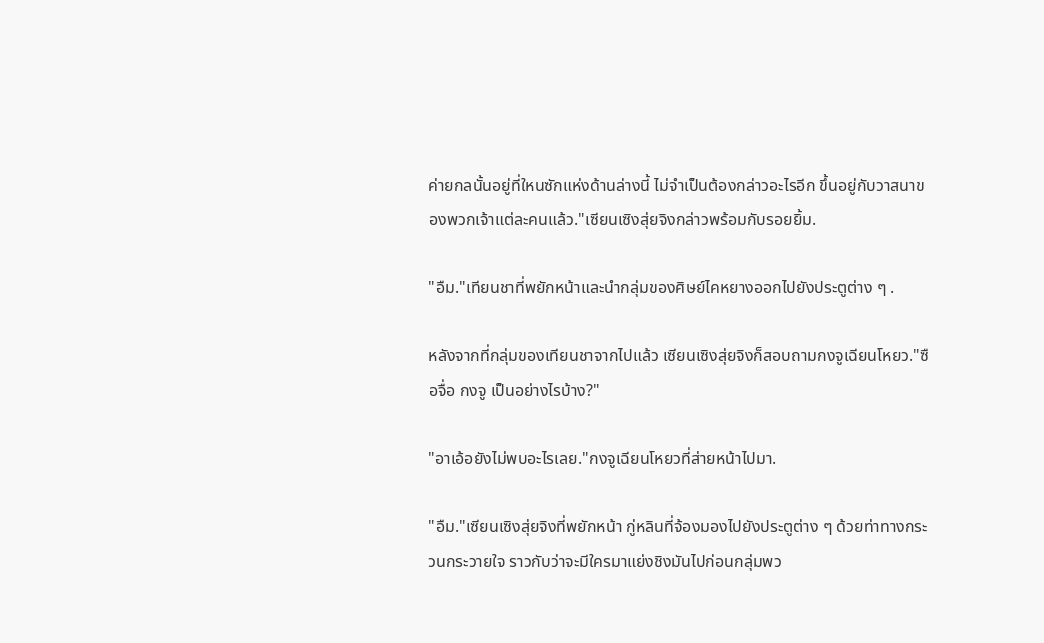ค่ายกลนั้นอยู่ที่ใหนซักแห่งด้านล่างนี้ ไม่จำเป็นต้องกล่าวอะไรอีก ขึ้นอยู่กับวาสนาของพวกเจ้าแต่ละคนแล้ว."เซียนเซิงสุ่ยจิงกล่าวพร้อมกับรอยยิ้ม.

"อืม."เทียนชาที่พยักหน้าและนำกลุ่มของศิษย์ไคหยางออกไปยังประตูต่าง ๆ .

หลังจากที่กลุ่มของเทียนชาจากไปแล้ว เซียนเซิงสุ่ยจิงก็สอบถามกงจูเฉียนโหยว."ซือจื่อ กงจู เป็นอย่างไรบ้าง?"

"อาเอ้อยังไม่พบอะไรเลย."กงจูเฉียนโหยวที่ส่ายหน้าไปมา.

"อืม."เซียนเซิงสุ่ยจิงที่พยักหน้า กู่หลินที่จ้องมองไปยังประตูต่าง ๆ ด้วยท่าทางกระวนกระวายใจ ราวกับว่าจะมีใครมาแย่งชิงมันไปก่อนกลุ่มพว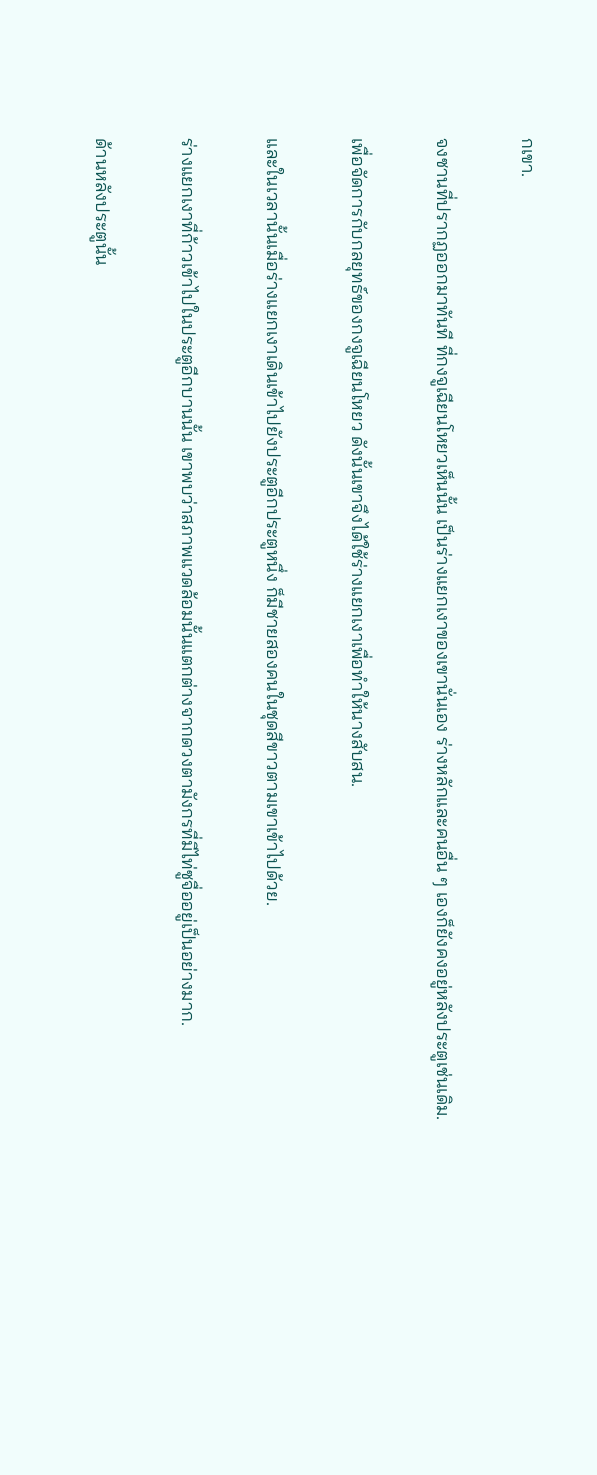กเขา.

จงซานที่ปรากฏออกมาทันที ที่กงจูเฉียนโหยวเห็นนั้น เป็นร่างแยกเงาของเขานั่นเอง ร่างหลักและคนอื่น ๆ เองก็ยังคงอยู่หลังประตูเช่นเดิม.

เพื่อจัดการกับกลยุทธ์ของกงจูเฉียนโหยว ดังนั้นเขาจึงได้ใช้ร่างแยกเงาเพื่อทำให้นางสับสน.

และในเวลานั้นเมื่อร่างแยกเงาเดินเข้าไปยังประตูอีกประตูหนึ่ง ก็มีชายสองคนในชุดสีขาวตามเขาเข้าไปด้วย.

ร่างแยกเงาที่ก้าวเข้าไปในประตูอีกบานนั้น เขาพบว่าสภาพแวดล้อมนั้นแตกต่างจากดวงตามังกรที่มีไท่ซูจื่ออยู่เป็นอย่างมาก.

ด้านหลังประตูนั้น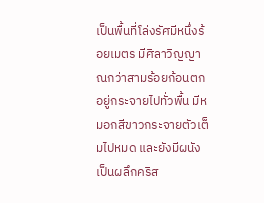เป็นพื้นที่โล่งรัศมีหนึ่งร้อยเมตร มีศิลาวิญญาณกว่าสามร้อยก้อนตกอยู่กระจายไปทั่วพื้น มีหมอกสีขาวกระจายตัวเต็มไปหมด และยังมีผนังเป็นผลึกคริส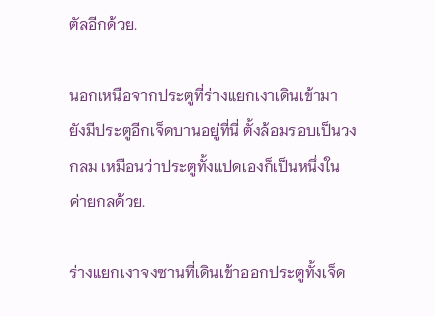ตัลอีกด้วย.

นอกเหนือจากประตูที่ร่างแยกเงาเดินเข้ามา ยังมีประตูอีกเจ็ดบานอยู่ที่นี่ ตั้งล้อมรอบเป็นวงกลม เหมือนว่าประตูทั้งแปดเองก็เป็นหนึ่งในค่ายกลด้วย.

ร่างแยกเงาจงซานที่เดินเข้าออกประตูทั้งเจ็ด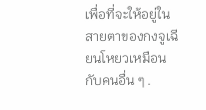เพื่อที่จะให้อยู่ในสายตาของกงจูเฉียนโหยวเหมือนกับคนอื่น ๆ .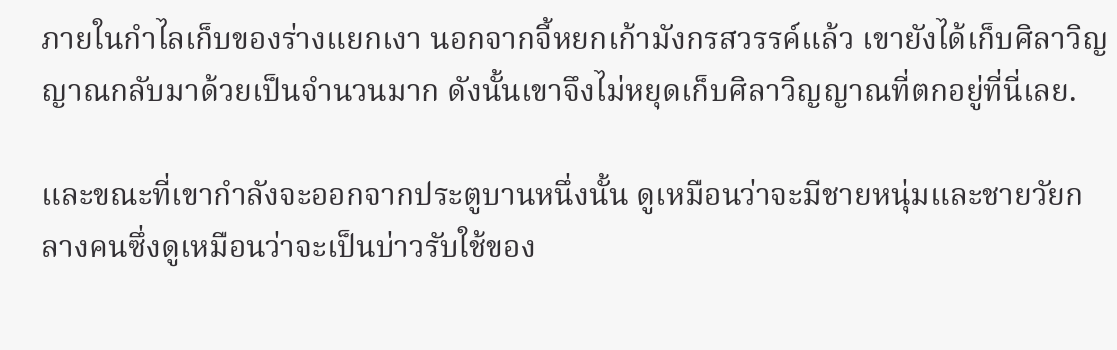ภายในกำไลเก็บของร่างแยกเงา นอกจากจี้หยกเก้ามังกรสวรรค์แล้ว เขายังได้เก็บศิลาวิญญาณกลับมาด้วยเป็นจำนวนมาก ดังนั้นเขาจึงไม่หยุดเก็บศิลาวิญญาณที่ตกอยู่ที่นี่เลย.

และขณะที่เขากำลังจะออกจากประตูบานหนึ่งนั้น ดูเหมือนว่าจะมีชายหนุ่มและชายวัยกลางคนซึ่งดูเหมือนว่าจะเป็นบ่าวรับใช้ของ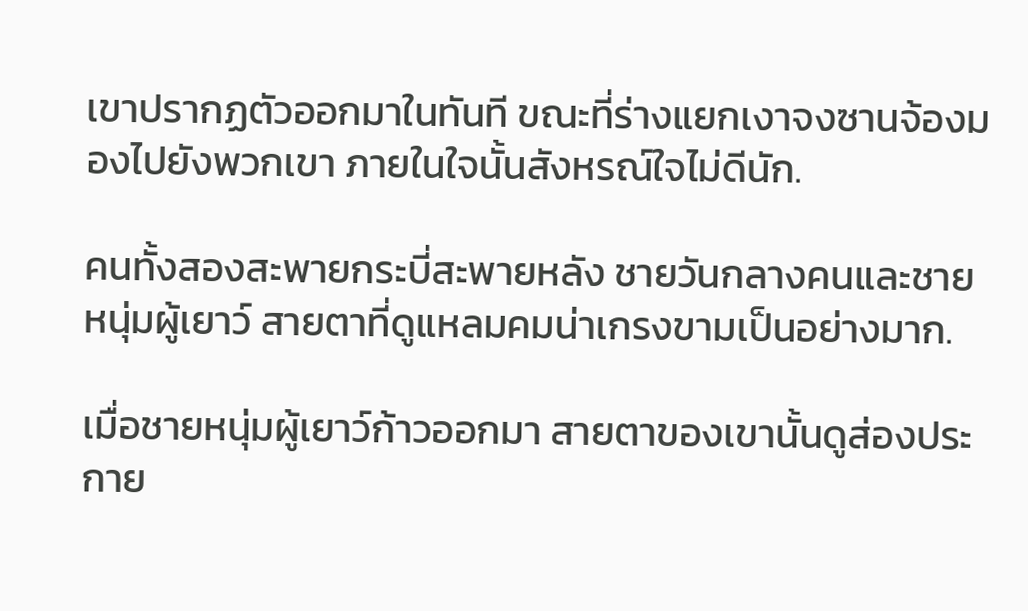เขาปรากฏตัวออกมาในทันที ขณะที่ร่างแยกเงาจงซานจ้องมองไปยังพวกเขา ภายในใจนั้นสังหรณ์ใจไม่ดีนัก.

คนทั้งสองสะพายกระบี่สะพายหลัง ชายวันกลางคนและชายหนุ่มผู้เยาว์ สายตาที่ดูแหลมคมน่าเกรงขามเป็นอย่างมาก.

เมื่อชายหนุ่มผู้เยาว์ก้าวออกมา สายตาของเขานั้นดูส่องประกาย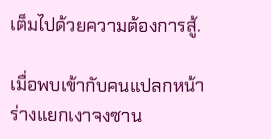เต็มไปด้วยความต้องการสู้.

เมื่อพบเข้ากับคนแปลกหน้า ร่างแยกเงาจงซาน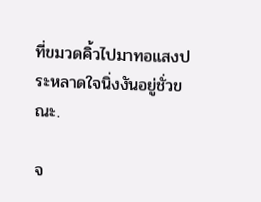ที่ขมวดคิ้วไปมาทอแสงประหลาดใจนิ่งงันอยู่ชั่วขณะ.

จ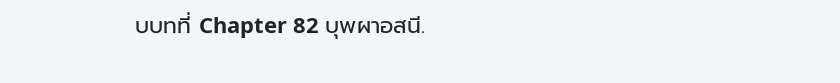บบทที่ Chapter 82 บุพผาอสนี.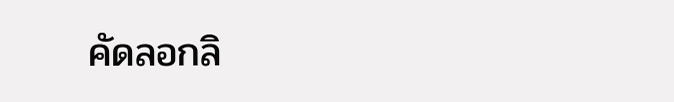คัดลอกลิ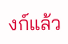งก์แล้ว